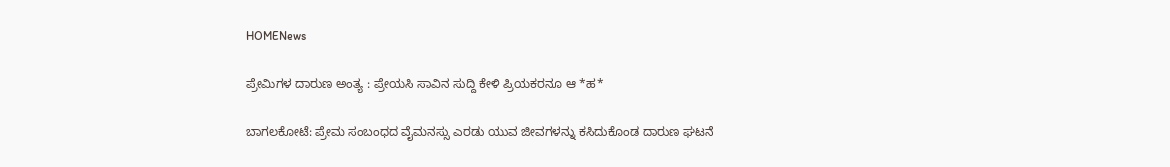HOMENews

ಪ್ರೇಮಿಗಳ ದಾರುಣ ಅಂತ್ಯ : ಪ್ರೇಯಸಿ ಸಾವಿನ ಸುದ್ದಿ ಕೇಳಿ ಪ್ರಿಯಕರನೂ ಆ *ಹ*

ಬಾಗಲಕೋಟೆ: ಪ್ರೇಮ ಸಂಬಂಧದ ವೈಮನಸ್ಸು ಎರಡು ಯುವ ಜೀವಗಳನ್ನು ಕಸಿದುಕೊಂಡ ದಾರುಣ ಘಟನೆ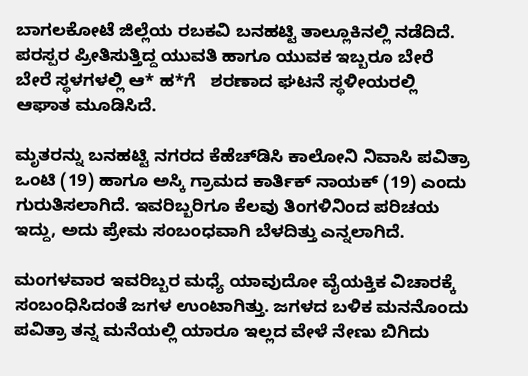ಬಾಗಲಕೋಟೆ ಜಿಲ್ಲೆಯ ರಬಕವಿ ಬನಹಟ್ಟಿ ತಾಲ್ಲೂಕಿನಲ್ಲಿ ನಡೆದಿದೆ. ಪರಸ್ಪರ ಪ್ರೀತಿಸುತ್ತಿದ್ದ ಯುವತಿ ಹಾಗೂ ಯುವಕ ಇಬ್ಬರೂ ಬೇರೆ ಬೇರೆ ಸ್ಥಳಗಳಲ್ಲಿ ಆ* ಹ*ಗೆ   ಶರಣಾದ ಘಟನೆ ಸ್ಥಳೀಯರಲ್ಲಿ ಆಘಾತ ಮೂಡಿಸಿದೆ.

ಮೃತರನ್ನು ಬನಹಟ್ಟಿ ನಗರದ ಕೆಹೆಚ್‌ಡಿಸಿ ಕಾಲೋನಿ ನಿವಾಸಿ ಪವಿತ್ರಾ ಒಂಟಿ (19) ಹಾಗೂ ಅಸ್ಕಿ ಗ್ರಾಮದ ಕಾರ್ತಿಕ್ ನಾಯಕ್ (19) ಎಂದು ಗುರುತಿಸಲಾಗಿದೆ. ಇವರಿಬ್ಬರಿಗೂ ಕೆಲವು ತಿಂಗಳಿನಿಂದ ಪರಿಚಯ ಇದ್ದು, ಅದು ಪ್ರೇಮ ಸಂಬಂಧವಾಗಿ ಬೆಳದಿತ್ತು ಎನ್ನಲಾಗಿದೆ.

ಮಂಗಳವಾರ ಇವರಿಬ್ಬರ ಮಧ್ಯೆ ಯಾವುದೋ ವೈಯಕ್ತಿಕ ವಿಚಾರಕ್ಕೆ ಸಂಬಂಧಿಸಿದಂತೆ ಜಗಳ ಉಂಟಾಗಿತ್ತು. ಜಗಳದ ಬಳಿಕ ಮನನೊಂದು ಪವಿತ್ರಾ ತನ್ನ ಮನೆಯಲ್ಲಿ ಯಾರೂ ಇಲ್ಲದ ವೇಳೆ ನೇಣು ಬಿಗಿದು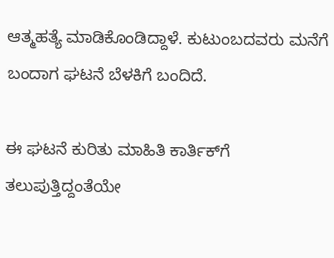ಆತ್ಮಹತ್ಯೆ ಮಾಡಿಕೊಂಡಿದ್ದಾಳೆ. ಕುಟುಂಬದವರು ಮನೆಗೆ ಬಂದಾಗ ಘಟನೆ ಬೆಳಕಿಗೆ ಬಂದಿದೆ.

ಈ ಘಟನೆ ಕುರಿತು ಮಾಹಿತಿ ಕಾರ್ತಿಕ್‌ಗೆ ತಲುಪುತ್ತಿದ್ದಂತೆಯೇ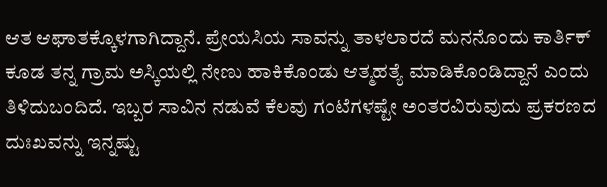ಆತ ಆಘಾತಕ್ಕೊಳಗಾಗಿದ್ದಾನೆ. ಪ್ರೇಯಸಿಯ ಸಾವನ್ನು ತಾಳಲಾರದೆ ಮನನೊಂದು ಕಾರ್ತಿಕ್ ಕೂಡ ತನ್ನ ಗ್ರಾಮ ಅಸ್ಕಿಯಲ್ಲಿ ನೇಣು ಹಾಕಿಕೊಂಡು ಆತ್ಮಹತ್ಯೆ ಮಾಡಿಕೊಂಡಿದ್ದಾನೆ ಎಂದು ತಿಳಿದುಬಂದಿದೆ. ಇಬ್ಬರ ಸಾವಿನ ನಡುವೆ ಕೆಲವು ಗಂಟೆಗಳಷ್ಟೇ ಅಂತರವಿರುವುದು ಪ್ರಕರಣದ ದುಃಖವನ್ನು ಇನ್ನಷ್ಟು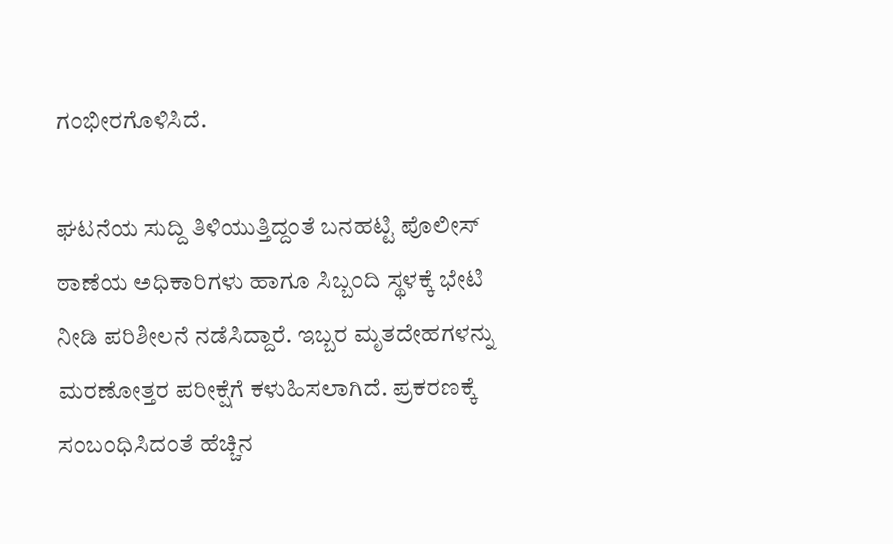ಗಂಭೀರಗೊಳಿಸಿದೆ.

ಘಟನೆಯ ಸುದ್ದಿ ತಿಳಿಯುತ್ತಿದ್ದಂತೆ ಬನಹಟ್ಟಿ ಪೊಲೀಸ್ ಠಾಣೆಯ ಅಧಿಕಾರಿಗಳು ಹಾಗೂ ಸಿಬ್ಬಂದಿ ಸ್ಥಳಕ್ಕೆ ಭೇಟಿ ನೀಡಿ ಪರಿಶೀಲನೆ ನಡೆಸಿದ್ದಾರೆ. ಇಬ್ಬರ ಮೃತದೇಹಗಳನ್ನು ಮರಣೋತ್ತರ ಪರೀಕ್ಷೆಗೆ ಕಳುಹಿಸಲಾಗಿದೆ. ಪ್ರಕರಣಕ್ಕೆ ಸಂಬಂಧಿಸಿದಂತೆ ಹೆಚ್ಚಿನ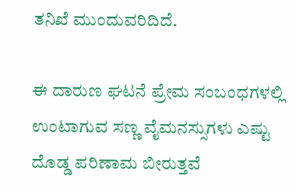ತನಿಖೆ ಮುಂದುವರಿದಿದೆ.

ಈ ದಾರುಣ ಘಟನೆ ಪ್ರೇಮ ಸಂಬಂಧಗಳಲ್ಲಿ ಉಂಟಾಗುವ ಸಣ್ಣ ವೈಮನಸ್ಸುಗಳು ಎಷ್ಟು ದೊಡ್ಡ ಪರಿಣಾಮ ಬೀರುತ್ತವೆ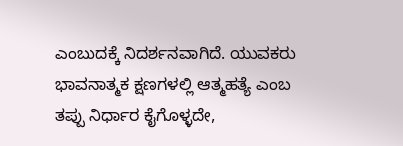ಎಂಬುದಕ್ಕೆ ನಿದರ್ಶನವಾಗಿದೆ. ಯುವಕರು ಭಾವನಾತ್ಮಕ ಕ್ಷಣಗಳಲ್ಲಿ ಆತ್ಮಹತ್ಯೆ ಎಂಬ ತಪ್ಪು ನಿರ್ಧಾರ ಕೈಗೊಳ್ಳದೇ,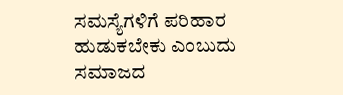ಸಮಸ್ಯೆಗಳಿಗೆ ಪರಿಹಾರ ಹುಡುಕಬೇಕು ಎಂಬುದು ಸಮಾಜದ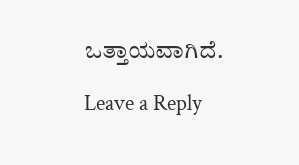ಒತ್ತಾಯವಾಗಿದೆ.

Leave a Reply